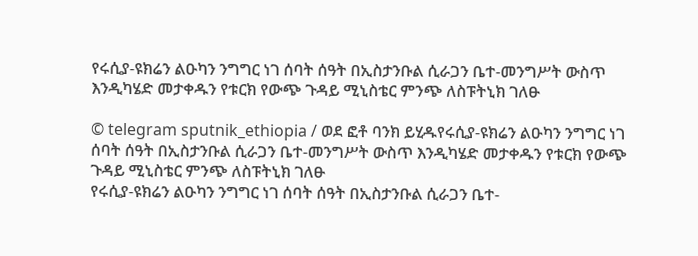የሩሲያ-ዩክሬን ልዑካን ንግግር ነገ ሰባት ሰዓት በኢስታንቡል ሲራጋን ቤተ-መንግሥት ውስጥ እንዲካሄድ መታቀዱን የቱርክ የውጭ ጉዳይ ሚኒስቴር ምንጭ ለስፑትኒክ ገለፁ

© telegram sputnik_ethiopia / ወደ ፎቶ ባንክ ይሂዱየሩሲያ-ዩክሬን ልዑካን ንግግር ነገ ሰባት ሰዓት በኢስታንቡል ሲራጋን ቤተ-መንግሥት ውስጥ እንዲካሄድ መታቀዱን የቱርክ የውጭ ጉዳይ ሚኒስቴር ምንጭ ለስፑትኒክ ገለፁ
የሩሲያ-ዩክሬን ልዑካን ንግግር ነገ ሰባት ሰዓት በኢስታንቡል ሲራጋን ቤተ-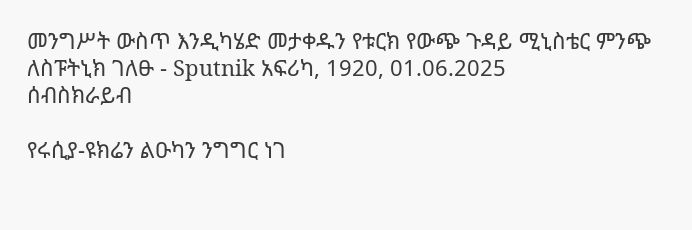መንግሥት ውስጥ እንዲካሄድ መታቀዱን የቱርክ የውጭ ጉዳይ ሚኒስቴር ምንጭ ለስፑትኒክ ገለፁ - Sputnik አፍሪካ, 1920, 01.06.2025
ሰብስክራይብ

የሩሲያ-ዩክሬን ልዑካን ንግግር ነገ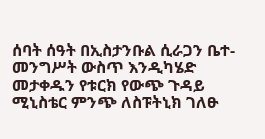ሰባት ሰዓት በኢስታንቡል ሲራጋን ቤተ-መንግሥት ውስጥ እንዲካሄድ መታቀዱን የቱርክ የውጭ ጉዳይ ሚኒስቴር ምንጭ ለስፑትኒክ ገለፁ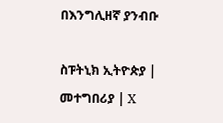በእንግሊዘኛ ያንብቡ

ስፑትኒክ ኢትዮጵያ | መተግበሪያ | X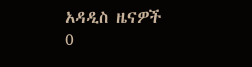አዳዲስ ዜናዎች
0